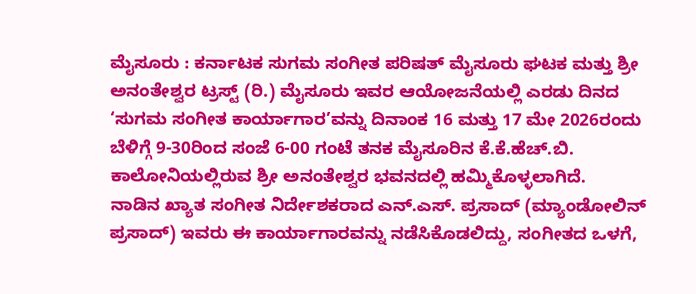ಮೈಸೂರು : ಕರ್ನಾಟಕ ಸುಗಮ ಸಂಗೀತ ಪರಿಷತ್ ಮೈಸೂರು ಘಟಕ ಮತ್ತು ಶ್ರೀ ಅನಂತೇಶ್ವರ ಟ್ರಸ್ಟ್ (ರಿ.) ಮೈಸೂರು ಇವರ ಆಯೋಜನೆಯಲ್ಲಿ ಎರಡು ದಿನದ ‘ಸುಗಮ ಸಂಗೀತ ಕಾರ್ಯಾಗಾರ’ವನ್ನು ದಿನಾಂಕ 16 ಮತ್ತು 17 ಮೇ 2026ರಂದು ಬೆಳಿಗ್ಗೆ 9-30ರಿಂದ ಸಂಜೆ 6-00 ಗಂಟೆ ತನಕ ಮೈಸೂರಿನ ಕೆ.ಕೆ.ಹೆಚ್.ಬಿ. ಕಾಲೋನಿಯಲ್ಲಿರುವ ಶ್ರೀ ಅನಂತೇಶ್ವರ ಭವನದಲ್ಲಿ ಹಮ್ಮಿಕೊಳ್ಳಲಾಗಿದೆ.
ನಾಡಿನ ಖ್ಯಾತ ಸಂಗೀತ ನಿರ್ದೇಶಕರಾದ ಎನ್.ಎಸ್. ಪ್ರಸಾದ್ (ಮ್ಯಾಂಡೋಲಿನ್ ಪ್ರಸಾದ್) ಇವರು ಈ ಕಾರ್ಯಾಗಾರವನ್ನು ನಡೆಸಿಕೊಡಲಿದ್ದು, ಸಂಗೀತದ ಒಳಗೆ,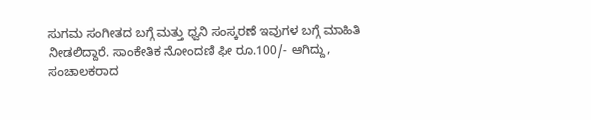ಸುಗಮ ಸಂಗೀತದ ಬಗ್ಗೆ ಮತ್ತು ಧ್ವನಿ ಸಂಸ್ಕರಣೆ ಇವುಗಳ ಬಗ್ಗೆ ಮಾಹಿತಿ ನೀಡಲಿದ್ದಾರೆ. ಸಾಂಕೇತಿಕ ನೋಂದಣಿ ಫೀ ರೂ.100/- ಆಗಿದ್ದು, ಸಂಚಾಲಕರಾದ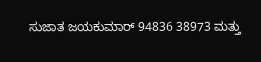ಸುಜಾತ ಜಯಕುಮಾರ್ 94836 38973 ಮತ್ತು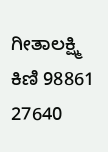ಗೀತಾಲಕ್ಷ್ಮಿ ಕಿಣಿ 98861 27640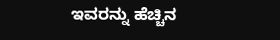ಇವರನ್ನು ಹೆಚ್ಚಿನ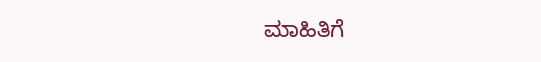ಮಾಹಿತಿಗೆ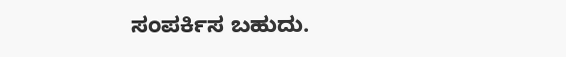ಸಂಪರ್ಕಿಸ ಬಹುದು.